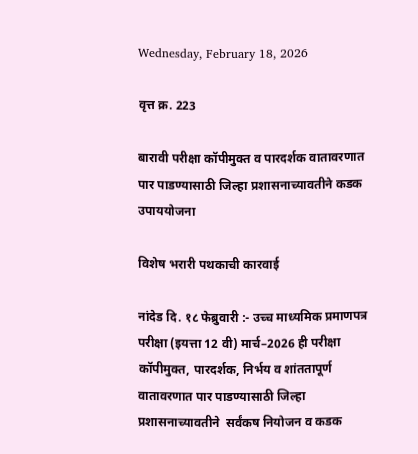Wednesday, February 18, 2026

वृत्त क्र. 223

बारावी परीक्षा कॉपीमुक्त व पारदर्शक वातावरणात पार पाडण्यासाठी जिल्हा प्रशासनाच्यावतीने कडक उपाययोजना

विशेष भरारी पथकाची कारवाई

नांदेड दि. १८ फेब्रुवारी :- उच्च माध्यमिक प्रमाणपत्र परीक्षा (इयत्ता 12 वी) मार्च–2026 ही परीक्षा कॉपीमुक्त, पारदर्शक, निर्भय व शांततापूर्ण वातावरणात पार पाडण्यासाठी जिल्हा प्रशासनाच्यावतीने  सर्वंकष नियोजन व कडक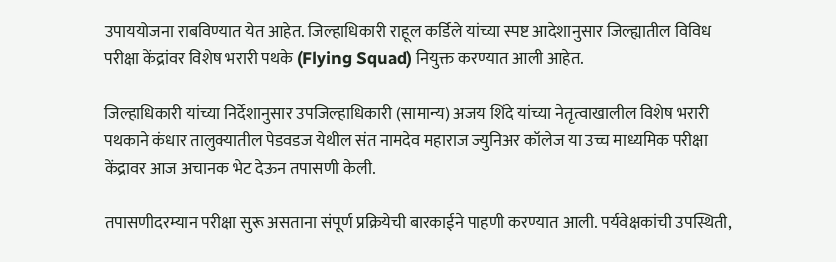उपाययोजना राबविण्यात येत आहेत. जिल्हाधिकारी राहूल कर्डिले यांच्या स्पष्ट आदेशानुसार जिल्ह्यातील विविध परीक्षा केंद्रांवर विशेष भरारी पथके (Flying Squad) नियुक्त करण्यात आली आहेत.

जिल्हाधिकारी यांच्या निर्देशानुसार उपजिल्हाधिकारी (सामान्य) अजय शिंदे यांच्या नेतृत्वाखालील विशेष भरारी पथकाने कंधार तालुक्यातील पेडवडज येथील संत नामदेव महाराज ज्युनिअर कॉलेज या उच्च माध्यमिक परीक्षा केंद्रावर आज अचानक भेट देऊन तपासणी केली.

तपासणीदरम्यान परीक्षा सुरू असताना संपूर्ण प्रक्रियेची बारकाईने पाहणी करण्यात आली. पर्यवेक्षकांची उपस्थिती,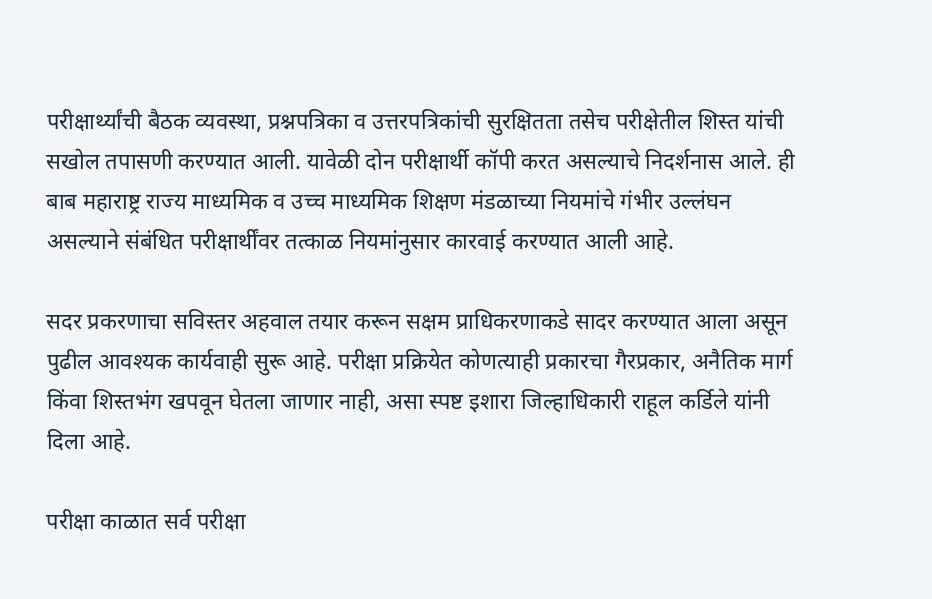परीक्षार्थ्यांची बैठक व्यवस्था, प्रश्नपत्रिका व उत्तरपत्रिकांची सुरक्षितता तसेच परीक्षेतील शिस्त यांची सखोल तपासणी करण्यात आली. यावेळी दोन परीक्षार्थी कॉपी करत असल्याचे निदर्शनास आले. ही बाब महाराष्ट्र राज्य माध्यमिक व उच्च माध्यमिक शिक्षण मंडळाच्या नियमांचे गंभीर उल्लंघन असल्याने संबंधित परीक्षार्थींवर तत्काळ नियमांनुसार कारवाई करण्यात आली आहे.

सदर प्रकरणाचा सविस्तर अहवाल तयार करून सक्षम प्राधिकरणाकडे सादर करण्यात आला असून पुढील आवश्यक कार्यवाही सुरू आहे. परीक्षा प्रक्रियेत कोणत्याही प्रकारचा गैरप्रकार, अनैतिक मार्ग किंवा शिस्तभंग खपवून घेतला जाणार नाही, असा स्पष्ट इशारा जिल्हाधिकारी राहूल कर्डिले यांनी दिला आहे.

परीक्षा काळात सर्व परीक्षा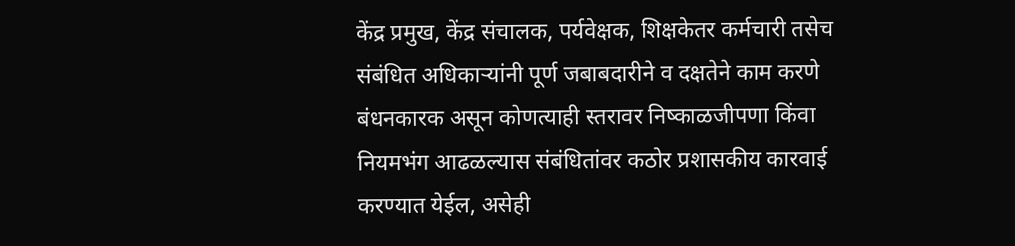केंद्र प्रमुख, केंद्र संचालक, पर्यवेक्षक, शिक्षकेतर कर्मचारी तसेच संबंधित अधिकाऱ्यांनी पूर्ण जबाबदारीने व दक्षतेने काम करणे बंधनकारक असून कोणत्याही स्तरावर निष्काळजीपणा किंवा नियमभंग आढळल्यास संबंधितांवर कठोर प्रशासकीय कारवाई करण्यात येईल, असेही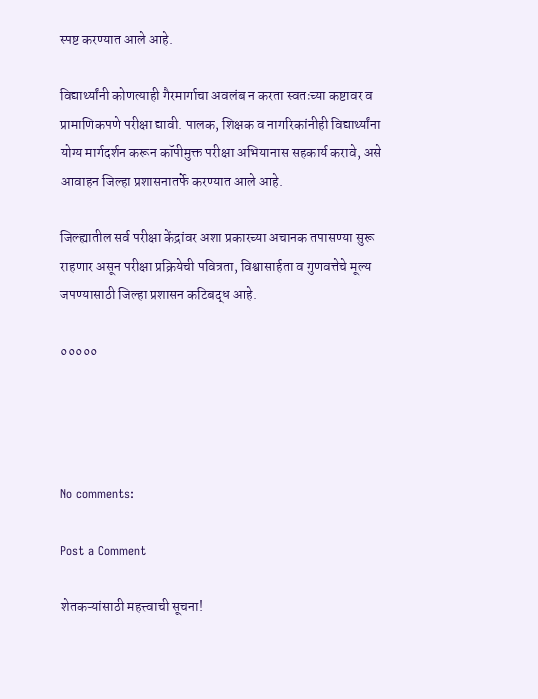स्पष्ट करण्यात आले आहे.

विद्यार्थ्यांनी कोणत्याही गैरमार्गाचा अवलंब न करता स्वतःच्या कष्टावर व प्रामाणिकपणे परीक्षा द्यावी. पालक, शिक्षक व नागरिकांनीही विद्यार्थ्यांना योग्य मार्गदर्शन करून कॉपीमुक्त परीक्षा अभियानास सहकार्य करावे, असे आवाहन जिल्हा प्रशासनातर्फे करण्यात आले आहे.

जिल्ह्यातील सर्व परीक्षा केंद्रांवर अशा प्रकारच्या अचानक तपासण्या सुरू राहणार असून परीक्षा प्रक्रियेची पवित्रता, विश्वासार्हता व गुणवत्तेचे मूल्य जपण्यासाठी जिल्हा प्रशासन कटिबद्ध आहे.

०००००




No comments:

Post a Comment

शेतकऱ्यांसाठी महत्त्वाची सूचना!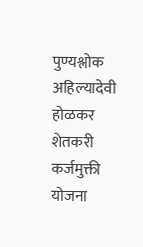पुण्यश्लोक अहिल्यादेवी होळकर शेतकरी कर्जमुक्ती योजना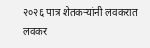२०२६ पात्र शेतकऱ्यांनी लवकरात लवकर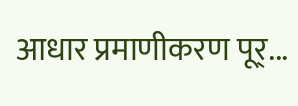आधार प्रमाणीकरण पूर्...